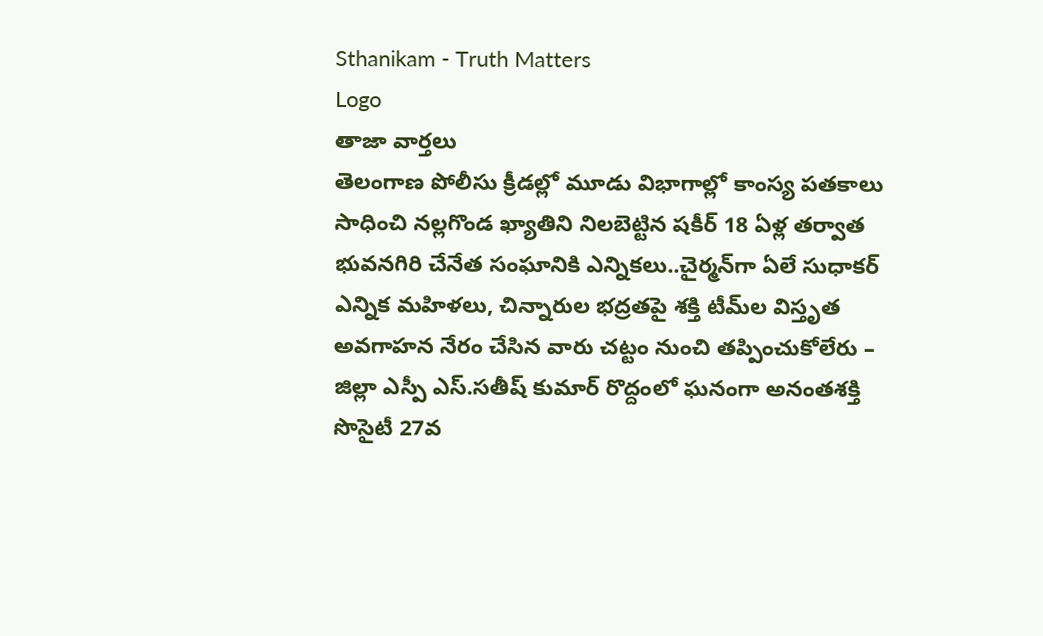Sthanikam - Truth Matters
Logo
తాజా వార్తలు
తెలంగాణ పోలీసు క్రీడల్లో మూడు విభాగాల్లో కాంస్య పతకాలు సాధించి నల్లగొండ ఖ్యాతిని నిలబెట్టిన షకీర్ 18 ఏళ్ల తర్వాత భువనగిరి చేనేత సంఘానికి ఎన్నికలు..చైర్మన్‌గా ఏలే సుధాకర్ ఎన్నిక మహిళలు, చిన్నారుల భద్రతపై శక్తి టీమ్‌ల విస్తృత అవగాహన నేరం చేసిన వారు చట్టం నుంచి తప్పించుకోలేరు – జిల్లా ఎస్పీ ఎస్.సతీష్ కుమార్ రొద్దంలో ఘనంగా అనంతశక్తి సొసైటీ 27వ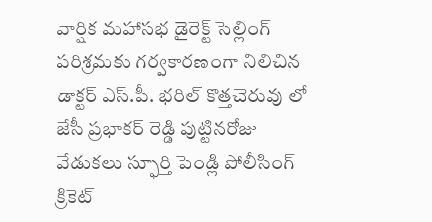వార్షిక మహాసభ డైరెక్ట్ సెల్లింగ్ పరిశ్రమకు గర్వకారణంగా నిలిచిన డాక్టర్ ఎస్.పీ. భరిల్ కొత్తచెరువు లో జేసీ ప్రభాకర్ రెడ్డి పుట్టినరోజు వేడుకలు స్ఫూర్తి పెండ్లి పోలీసింగ్ క్రికెట్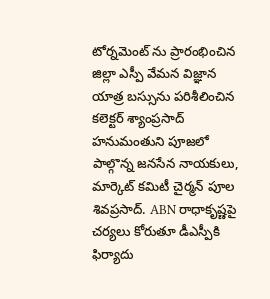టోర్నమెంట్ ను ప్రారంభించిన జిల్లా ఎస్పీ వేమన విజ్ఞాన యాత్ర బస్సును పరిశీలించిన కలెక్టర్ శ్యాంప్రసాద్ హనుమంతుని పూజలో పాల్గొన్న జనసేన నాయకులు, మార్కెట్ కమిటీ చైర్మన్ పూల శివప్రసాద్. ABN రాధాకృష్ణపై చర్యలు కోరుతూ డీఎస్పీకి ఫిర్యాదు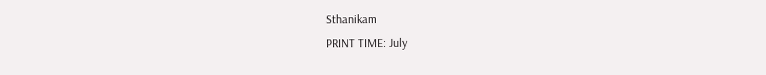Sthanikam
PRINT TIME: July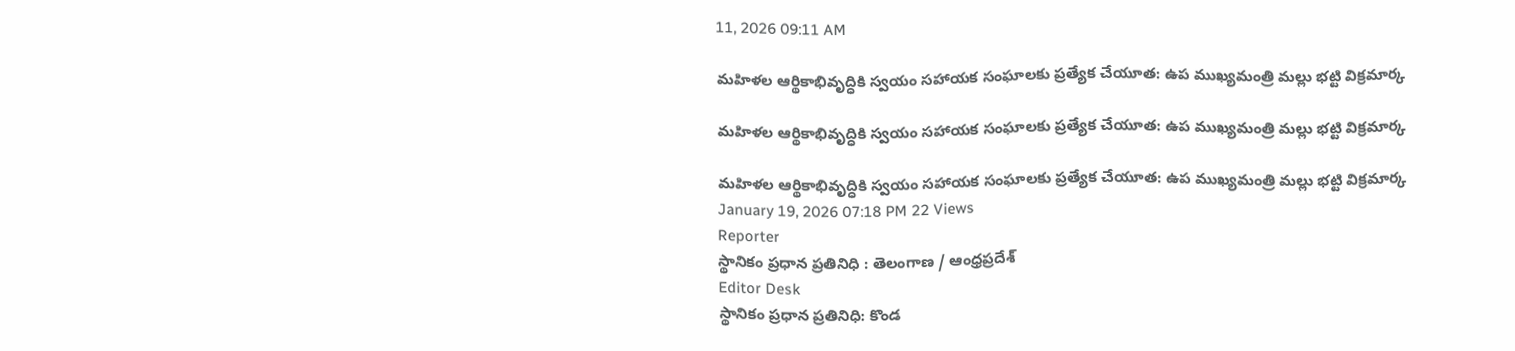11, 2026 09:11 AM

మహిళల ఆర్థికాభివృద్ధికి స్వయం సహాయక సంఘాలకు ప్రత్యేక చేయూత: ఉప ముఖ్యమంత్రి మల్లు భట్టి విక్రమార్క

మహిళల ఆర్థికాభివృద్ధికి స్వయం సహాయక సంఘాలకు ప్రత్యేక చేయూత: ఉప ముఖ్యమంత్రి మల్లు భట్టి విక్రమార్క

మహిళల ఆర్థికాభివృద్ధికి స్వయం సహాయక సంఘాలకు ప్రత్యేక చేయూత: ఉప ముఖ్యమంత్రి మల్లు భట్టి విక్రమార్క
January 19, 2026 07:18 PM 22 Views
Reporter
స్థానికం ప్రధాన ప్రతినిధి : తెలంగాణ / ఆంధ్రప్రదేశ్
Editor Desk
స్థానికం ప్రధాన ప్రతినిధి: కొండ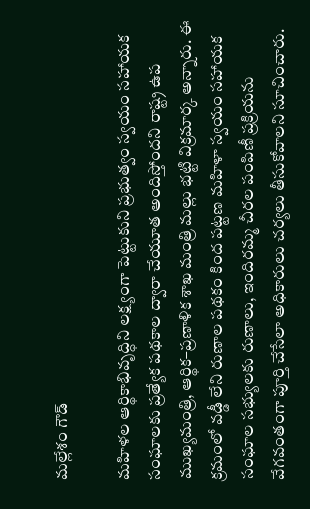మల్లేశం గౌడ్

మహిళల ఆర్థికాభివృద్ధిని లక్ష్యంగా పెట్టుకుని ప్రభుత్వం స్వయం సహాయక సంఘాలకు ప్రత్యేక పథకాల ద్వారా చేయూత అందిస్తోందని రాష్ట్ర ఉప ముఖ్యమంత్రి, ఆర్థిక–ప్రణాళిక శాఖ మంత్రి మల్లు భట్టి విక్రమార్క అన్నారు. ఈ క్రమంలో వడ్డీ లేని రుణాల పథకం కింద పట్టణ మహిళా స్వయం సహాయక సంఘాల సభ్యులకు రుణాలు, ఇందిరమ్మ చీరల పంపిణీ ప్రక్రియను వేగవంతంగా పూర్తి చేసేలా అధికారులు చర్యలు తీసుకోవాలని సూచించారు.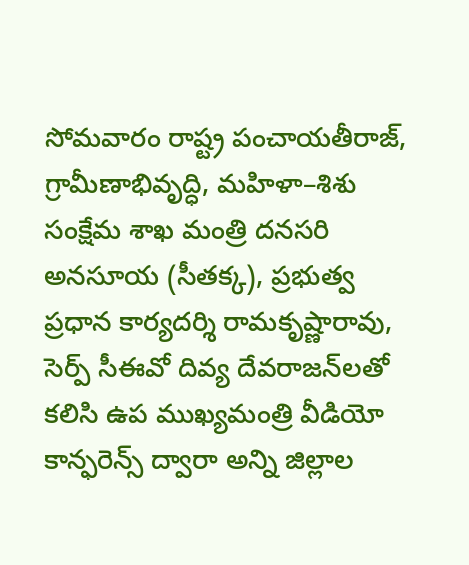సోమవారం రాష్ట్ర పంచాయతీరాజ్, గ్రామీణాభివృద్ధి, మహిళా–శిశు సంక్షేమ శాఖ మంత్రి దనసరి అనసూయ (సీతక్క), ప్రభుత్వ ప్రధాన కార్యదర్శి రామకృష్ణారావు, సెర్ప్ సీఈవో దివ్య దేవరాజన్‌లతో కలిసి ఉప ముఖ్యమంత్రి వీడియో కాన్ఫరెన్స్ ద్వారా అన్ని జిల్లాల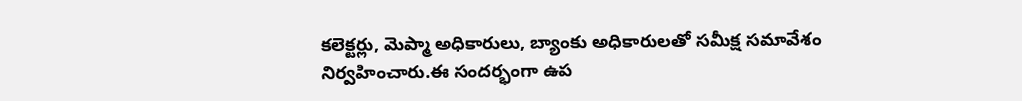కలెక్టర్లు, మెప్మా అధికారులు, బ్యాంకు అధికారులతో సమీక్ష సమావేశం నిర్వహించారు.ఈ సందర్భంగా ఉప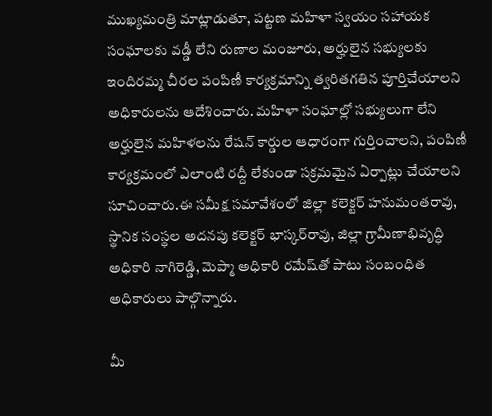ముఖ్యమంత్రి మాట్లాడుతూ, పట్టణ మహిళా స్వయం సహాయక సంఘాలకు వడ్డీ లేని రుణాల మంజూరు, అర్హులైన సభ్యులకు ఇందిరమ్మ చీరల పంపిణీ కార్యక్రమాన్ని త్వరితగతిన పూర్తిచేయాలని అధికారులను ఆదేశించారు. మహిళా సంఘాల్లో సభ్యులుగా లేని అర్హులైన మహిళలను రేషన్ కార్డుల ఆధారంగా గుర్తించాలని, పంపిణీ కార్యక్రమంలో ఎలాంటి రద్దీ లేకుండా సక్రమమైన ఏర్పాట్లు చేయాలని సూచించారు.ఈ సమీక్ష సమావేశంలో జిల్లా కలెక్టర్ హనుమంతరావు, స్థానిక సంస్థల అదనపు కలెక్టర్ భాస్కర్‌రావు, జిల్లా గ్రామీణాభివృద్ధి అధికారి నాగిరెడ్డి, మెప్మా అధికారి రమేష్‌తో పాటు సంబంధిత అధికారులు పాల్గొన్నారు.

మీ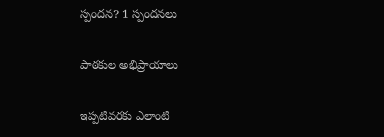స్పందన? 1 స్పందనలు

పాఠకుల అభిప్రాయాలు

ఇప్పటివరకు ఎలాంటి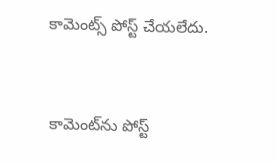కామెంట్స్ పోస్ట్ చేయలేదు.


కామెంట్‌ను పోస్ట్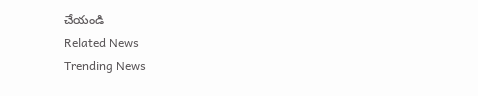చేయండి
Related News
Trending News